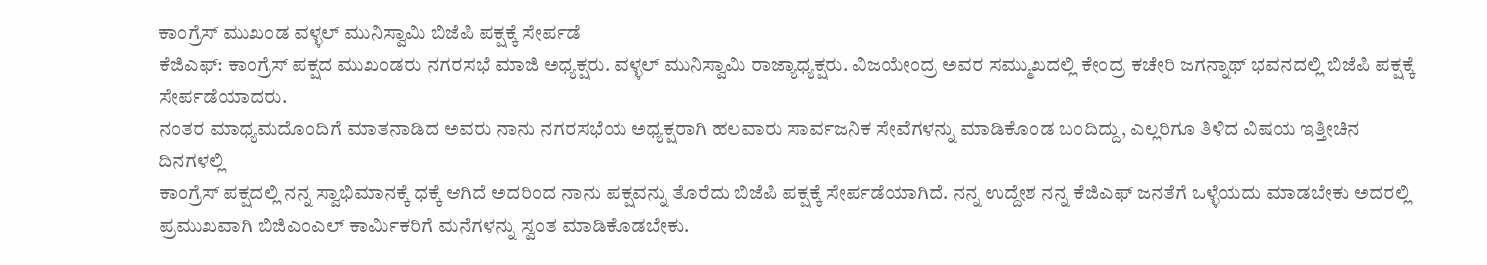ಕಾಂಗ್ರೆಸ್ ಮುಖಂಡ ವಳ್ಳಲ್ ಮುನಿಸ್ವಾಮಿ ಬಿಜೆಪಿ ಪಕ್ಷಕ್ಕೆ ಸೇರ್ಪಡೆ
ಕೆಜಿಎಫ್: ಕಾಂಗ್ರೆಸ್ ಪಕ್ಷದ ಮುಖಂಡರು ನಗರಸಭೆ ಮಾಜಿ ಅಧ್ಯಕ್ಷರು. ವಳ್ಳಲ್ ಮುನಿಸ್ವಾಮಿ ರಾಜ್ಯಾಧ್ಯಕ್ಷರು. ವಿಜಯೇಂದ್ರ ಅವರ ಸಮ್ಮುಖದಲ್ಲಿ ಕೇಂದ್ರ ಕಚೇರಿ ಜಗನ್ನಾಥ್ ಭವನದಲ್ಲಿ ಬಿಜೆಪಿ ಪಕ್ಷಕ್ಕೆ ಸೇರ್ಪಡೆಯಾದರು.
ನಂತರ ಮಾಧ್ಯಮದೊಂದಿಗೆ ಮಾತನಾಡಿದ ಅವರು ನಾನು ನಗರಸಭೆಯ ಅಧ್ಯಕ್ಷರಾಗಿ ಹಲವಾರು ಸಾರ್ವಜನಿಕ ಸೇವೆಗಳನ್ನು ಮಾಡಿಕೊಂಡ ಬಂದಿದ್ದು, ಎಲ್ಲರಿಗೂ ತಿಳಿದ ವಿಷಯ ಇತ್ತೀಚಿನ ದಿನಗಳಲ್ಲಿ
ಕಾಂಗ್ರೆಸ್ ಪಕ್ಷದಲ್ಲಿ ನನ್ನ ಸ್ವಾಭಿಮಾನಕ್ಕೆ ಧಕ್ಕೆ ಆಗಿದೆ ಅದರಿಂದ ನಾನು ಪಕ್ಷವನ್ನು ತೊರೆದು ಬಿಜೆಪಿ ಪಕ್ಷಕ್ಕೆ ಸೇರ್ಪಡೆಯಾಗಿದೆ. ನನ್ನ ಉದ್ದೇಶ ನನ್ನ ಕೆಜಿಎಫ್ ಜನತೆಗೆ ಒಳ್ಳೆಯದು ಮಾಡಬೇಕು ಅದರಲ್ಲಿ ಪ್ರಮುಖವಾಗಿ ಬಿಜಿಎಂಎಲ್ ಕಾರ್ಮಿಕರಿಗೆ ಮನೆಗಳನ್ನು ಸ್ವಂತ ಮಾಡಿಕೊಡಬೇಕು.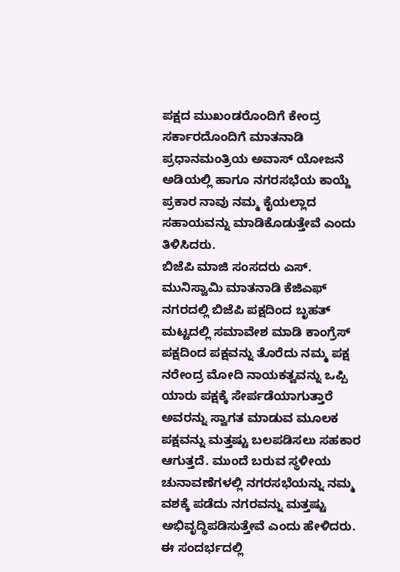ಪಕ್ಷದ ಮುಖಂಡರೊಂದಿಗೆ ಕೇಂದ್ರ ಸರ್ಕಾರದೊಂದಿಗೆ ಮಾತನಾಡಿ ಪ್ರಧಾನಮಂತ್ರಿಯ ಅವಾಸ್ ಯೋಜನೆ ಅಡಿಯಲ್ಲಿ ಹಾಗೂ ನಗರಸಭೆಯ ಕಾಯ್ದೆ ಪ್ರಕಾರ ನಾವು ನಮ್ಮ ಕೈಯಲ್ಲಾದ ಸಹಾಯವನ್ನು ಮಾಡಿಕೊಡುತ್ತೇವೆ ಎಂದು ತಿಳಿಸಿದರು.
ಬಿಜೆಪಿ ಮಾಜಿ ಸಂಸದರು ಎಸ್. ಮುನಿಸ್ವಾಮಿ ಮಾತನಾಡಿ ಕೆಜಿಎಫ್ ನಗರದಲ್ಲಿ ಬಿಜೆಪಿ ಪಕ್ಷದಿಂದ ಬೃಹತ್ ಮಟ್ಟದಲ್ಲಿ ಸಮಾವೇಶ ಮಾಡಿ ಕಾಂಗ್ರೆಸ್ ಪಕ್ಷದಿಂದ ಪಕ್ಷವನ್ನು ತೊರೆದು ನಮ್ಮ ಪಕ್ಷ ನರೇಂದ್ರ ಮೋದಿ ನಾಯಕತ್ವವನ್ನು ಒಪ್ಪಿ ಯಾರು ಪಕ್ಷಕ್ಕೆ ಸೇರ್ಪಡೆಯಾಗುತ್ತಾರೆ ಅವರನ್ನು ಸ್ವಾಗತ ಮಾಡುವ ಮೂಲಕ ಪಕ್ಷವನ್ನು ಮತ್ತಷ್ಟು ಬಲಪಡಿಸಲು ಸಹಕಾರ ಆಗುತ್ತದೆ. ಮುಂದೆ ಬರುವ ಸ್ಥಳೀಯ ಚುನಾವಣೆಗಳಲ್ಲಿ ನಗರಸಭೆಯನ್ನು ನಮ್ಮ ವಶಕ್ಕೆ ಪಡೆದು ನಗರವನ್ನು ಮತ್ತಷ್ಟು ಅಭಿವೃದ್ಧಿಪಡಿಸುತ್ತೇವೆ ಎಂದು ಹೇಳಿದರು. ಈ ಸಂದರ್ಭದಲ್ಲಿ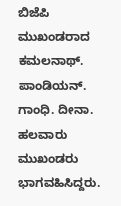ಬಿಜೆಪಿ ಮುಖಂಡರಾದ ಕಮಲನಾಥ್. ಪಾಂಡಿಯನ್. ಗಾಂಧಿ. ದೀನಾ. ಹಲವಾರು ಮುಖಂಡರು ಭಾಗವಹಿಸಿದ್ದರು.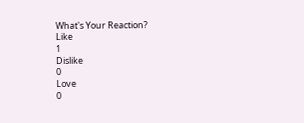What's Your Reaction?
Like
1
Dislike
0
Love
0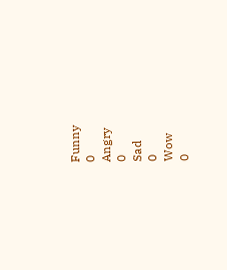Funny
0
Angry
0
Sad
0
Wow
0